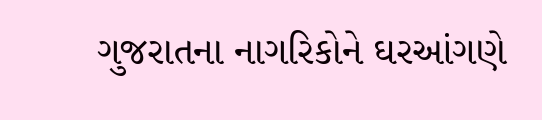ગુજરાતના નાગરિકોને ઘરઆંગણે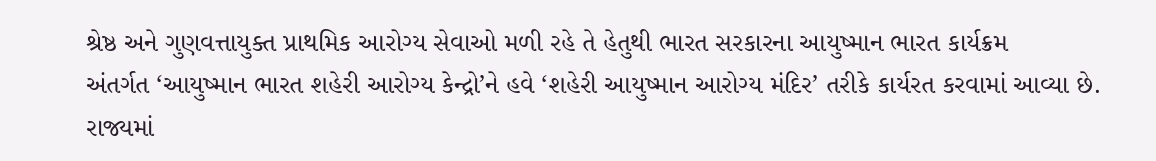શ્રેષ્ઠ અને ગુણવત્તાયુક્ત પ્રાથમિક આરોગ્ય સેવાઓ મળી રહે તે હેતુથી ભારત સરકારના આયુષ્માન ભારત કાર્યક્રમ
અંતર્ગત ‘આયુષ્માન ભારત શહેરી આરોગ્ય કેન્દ્રો’ને હવે ‘શહેરી આયુષ્માન આરોગ્ય મંદિર’ તરીકે કાર્યરત કરવામાં આવ્યા છે. રાજ્યમાં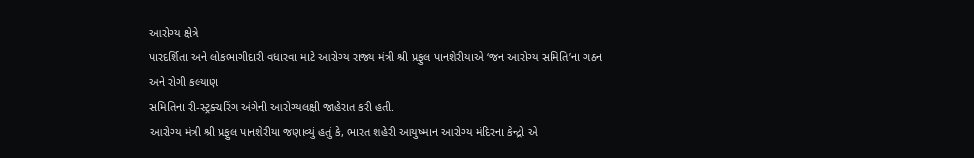આરોગ્ય ક્ષેત્રે
પારદર્શિતા અને લોકભાગીદારી વધારવા માટે આરોગ્ય રાજ્ય મંત્રી શ્રી પ્રફુલ પાનશેરીયાએ ‘જન આરોગ્ય સમિતિ’ના ગઠન અને રોગી કલ્યાણ
સમિતિના રી-સ્ટ્રક્ચરિંગ અંગેની આરોગ્યલક્ષી જાહેરાત કરી હતી.
આરોગ્ય મંત્રી શ્રી પ્રફુલ પાનશેરીયા જણાવ્યું હતું કે, ભારત શહેરી આયુષ્માન આરોગ્ય મંદિરના કેન્દ્રો એ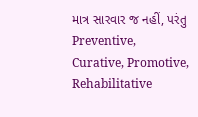માત્ર સારવાર જ નહીં, પરંતુ Preventive,
Curative, Promotive, Rehabilitative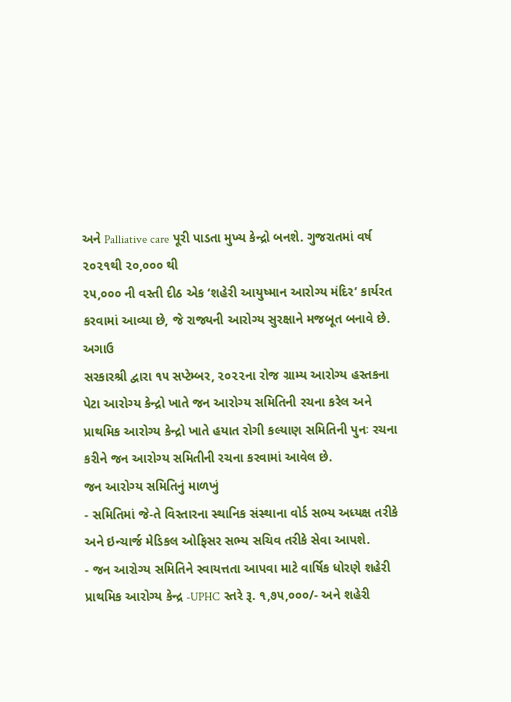અને Palliative care પૂરી પાડતા મુખ્ય કેન્દ્રો બનશે. ગુજરાતમાં વર્ષ ૨૦૨૧થી ૨૦,૦૦૦ થી
૨૫,૦૦૦ ની વસ્તી દીઠ એક ‘શહેરી આયુષ્માન આરોગ્ય મંદિર’ કાર્યરત કરવામાં આવ્યા છે, જે રાજ્યની આરોગ્ય સુરક્ષાને મજબૂત બનાવે છે. અગાઉ
સરકારશ્રી દ્વારા ૧૫ સપ્ટેમ્બર, ૨૦૨૨ના રોજ ગ્રામ્ય આરોગ્ય હસ્તકના પેટા આરોગ્ય કેન્દ્રો ખાતે જન આરોગ્ય સમિતિની રચના કરેલ અને
પ્રાથમિક આરોગ્ય કેન્દ્રો ખાતે હયાત રોગી કલ્યાણ સમિતિની પુનઃ રચના કરીને જન આરોગ્ય સમિતીની રચના કરવામાં આવેલ છે.
જન આરોગ્ય સમિતિનું માળખું
- સમિતિમાં જે-તે વિસ્તારના સ્થાનિક સંસ્થાના વોર્ડ સભ્ય અધ્યક્ષ તરીકે અને ઇન્ચાર્જ મેડિકલ ઓફિસર સભ્ય સચિવ તરીકે સેવા આપશે.
- જન આરોગ્ય સમિતિને સ્વાયત્તતા આપવા માટે વાર્ષિક ધોરણે શહેરી પ્રાથમિક આરોગ્ય કેન્દ્ર -UPHC સ્તરે રૂ. ૧,૭૫,૦૦૦/- અને શહેરી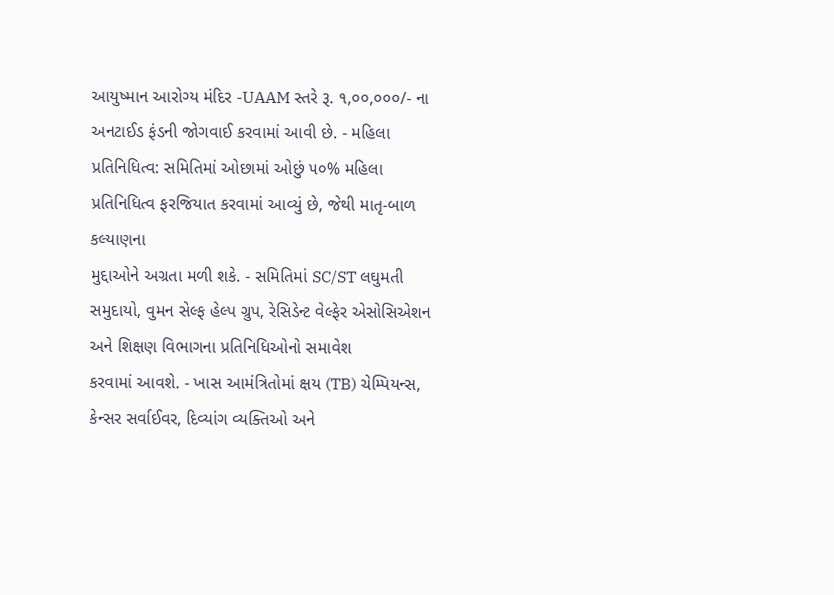આયુષ્માન આરોગ્ય મંદિર -UAAM સ્તરે રૂ. ૧,૦૦,૦૦૦/- ના અનટાઈડ ફંડની જોગવાઈ કરવામાં આવી છે. - મહિલા પ્રતિનિધિત્વ: સમિતિમાં ઓછામાં ઓછું ૫૦% મહિલા પ્રતિનિધિત્વ ફરજિયાત કરવામાં આવ્યું છે, જેથી માતૃ-બાળ કલ્યાણના
મુદ્દાઓને અગ્રતા મળી શકે. - સમિતિમાં SC/ST લઘુમતી સમુદાયો, વુમન સેલ્ફ હેલ્પ ગ્રુપ, રેસિડેન્ટ વેલ્ફેર એસોસિએશન અને શિક્ષણ વિભાગના પ્રતિનિધિઓનો સમાવેશ
કરવામાં આવશે. - ખાસ આમંત્રિતોમાં ક્ષય (TB) ચેમ્પિયન્સ, કેન્સર સર્વાઈવર, દિવ્યાંગ વ્યક્તિઓ અને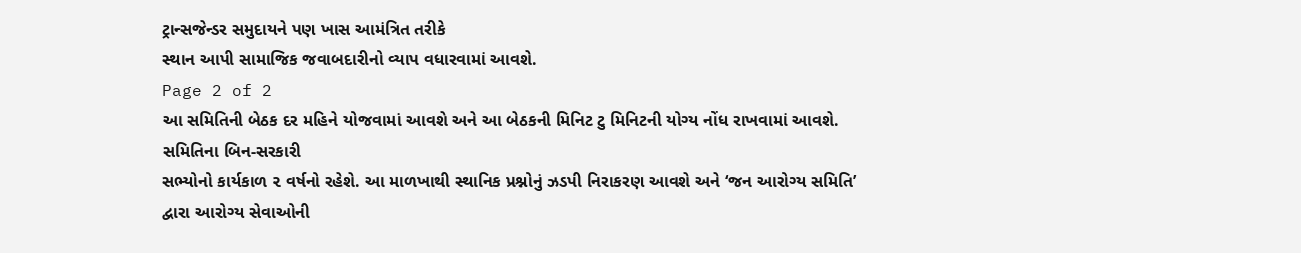ટ્રાન્સજેન્ડર સમુદાયને પણ ખાસ આમંત્રિત તરીકે
સ્થાન આપી સામાજિક જવાબદારીનો વ્યાપ વધારવામાં આવશે.
Page 2 of 2
આ સમિતિની બેઠક દર મહિને યોજવામાં આવશે અને આ બેઠકની મિનિટ ટુ મિનિટની યોગ્ય નોંધ રાખવામાં આવશે. સમિતિના બિન-સરકારી
સભ્યોનો કાર્યકાળ ૨ વર્ષનો રહેશે. આ માળખાથી સ્થાનિક પ્રશ્નોનું ઝડપી નિરાકરણ આવશે અને ‘જન આરોગ્ય સમિતિ’ દ્વારા આરોગ્ય સેવાઓની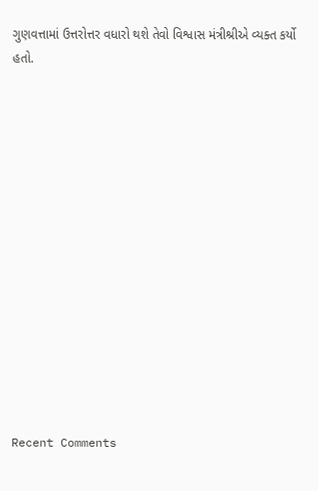ગુણવત્તામાં ઉત્તરોત્તર વધારો થશે તેવો વિશ્વાસ મંત્રીશ્રીએ વ્યક્ત કર્યો હતો.















Recent Comments